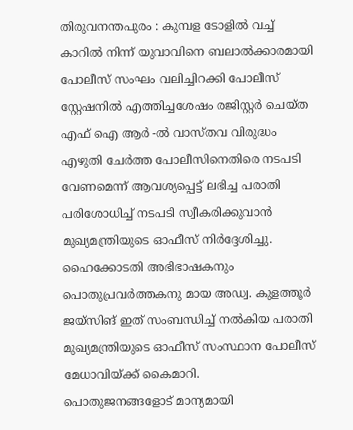തിരുവനന്തപുരം : കുമ്പള ടോളിൽ വച്ച് കാറിൽ നിന്ന് യുവാവിനെ ബലാൽക്കാരമായി പോലീസ് സംഘം വലിച്ചിറക്കി പോലീസ് സ്റ്റേഷനിൽ എത്തിച്ചശേഷം രജിസ്റ്റർ ചെയ്ത എഫ് ഐ ആർ -ൽ വാസ്തവ വിരുദ്ധം എഴുതി ചേർത്ത പോലീസിനെതിരെ നടപടി വേണമെന്ന് ആവശ്യപ്പെട്ട് ലഭിച്ച പരാതി പരിശോധിച്ച് നടപടി സ്വീകരിക്കുവാൻ മുഖ്യമന്ത്രിയുടെ ഓഫീസ് നിർദ്ദേശിച്ചു. ഹൈക്കോടതി അഭിഭാഷകനും പൊതുപ്രവർത്തകനു മായ അഡ്വ. കുളത്തൂർ ജയ്സിങ് ഇത് സംബന്ധിച്ച് നൽകിയ പരാതി മുഖ്യമന്ത്രിയുടെ ഓഫീസ് സംസ്ഥാന പോലീസ് മേധാവിയ്ക്ക് കൈമാറി.
പൊതുജനങ്ങളോട് മാന്യമായി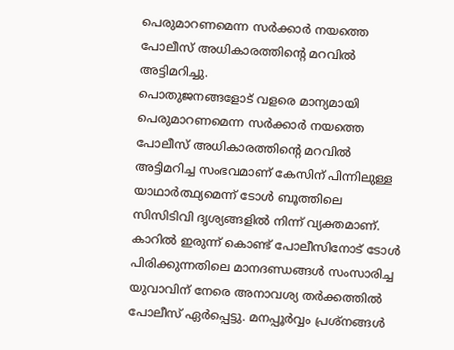പെരുമാറണമെന്ന സർക്കാർ നയത്തെ പോലീസ് അധികാരത്തിന്റെ മറവിൽ അട്ടിമറിച്ചു.
പൊതുജനങ്ങളോട് വളരെ മാന്യമായി പെരുമാറണമെന്ന സർക്കാർ നയത്തെ പോലീസ് അധികാരത്തിന്റെ മറവിൽ അട്ടിമറിച്ച സംഭവമാണ് കേസിന് പിന്നിലുള്ള യാഥാർത്ഥ്യമെന്ന് ടോൾ ബൂത്തിലെ സിസിടിവി ദൃശ്യങ്ങളിൽ നിന്ന് വ്യക്തമാണ്. കാറിൽ ഇരുന്ന് കൊണ്ട് പോലീസിനോട് ടോൾ പിരിക്കുന്നതിലെ മാനദണ്ഡങ്ങൾ സംസാരിച്ച യുവാവിന് നേരെ അനാവശ്യ തർക്കത്തിൽ പോലീസ് ഏർപ്പെട്ടു. മനപ്പൂർവ്വം പ്രശ്നങ്ങൾ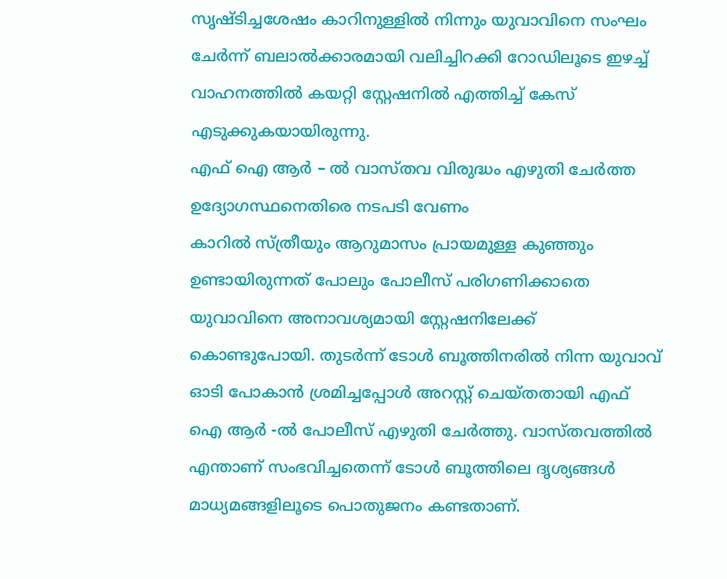സൃഷ്ടിച്ചശേഷം കാറിനുള്ളിൽ നിന്നും യുവാവിനെ സംഘം ചേർന്ന് ബലാൽക്കാരമായി വലിച്ചിറക്കി റോഡിലൂടെ ഇഴച്ച് വാഹനത്തിൽ കയറ്റി സ്റ്റേഷനിൽ എത്തിച്ച് കേസ് എടുക്കുകയായിരുന്നു.
എഫ് ഐ ആർ – ൽ വാസ്തവ വിരുദ്ധം എഴുതി ചേർത്ത ഉദ്യോഗസ്ഥനെതിരെ നടപടി വേണം
കാറിൽ സ്ത്രീയും ആറുമാസം പ്രായമുള്ള കുഞ്ഞും ഉണ്ടായിരുന്നത് പോലും പോലീസ് പരിഗണിക്കാതെ യുവാവിനെ അനാവശ്യമായി സ്റ്റേഷനിലേക്ക് കൊണ്ടുപോയി. തുടർന്ന് ടോൾ ബൂത്തിനരിൽ നിന്ന യുവാവ് ഓടി പോകാൻ ശ്രമിച്ചപ്പോൾ അറസ്റ്റ് ചെയ്തതായി എഫ് ഐ ആർ -ൽ പോലീസ് എഴുതി ചേർത്തു. വാസ്തവത്തിൽ എന്താണ് സംഭവിച്ചതെന്ന് ടോൾ ബൂത്തിലെ ദൃശ്യങ്ങൾ മാധ്യമങ്ങളിലൂടെ പൊതുജനം കണ്ടതാണ്.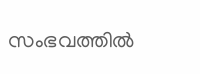സംഭവത്തിൽ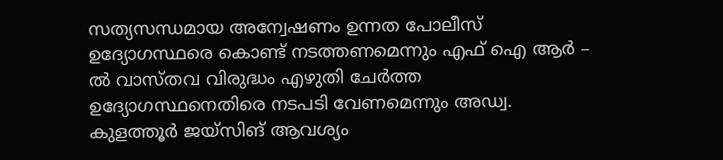സത്യസന്ധമായ അന്വേഷണം ഉന്നത പോലീസ് ഉദ്യോഗസ്ഥരെ കൊണ്ട് നടത്തണമെന്നും എഫ് ഐ ആർ – ൽ വാസ്തവ വിരുദ്ധം എഴുതി ചേർത്ത ഉദ്യോഗസ്ഥനെതിരെ നടപടി വേണമെന്നും അഡ്വ. കുളത്തൂർ ജയ്സിങ് ആവശ്യം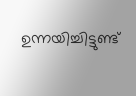ഉന്നയിച്ചിട്ടുണ്ട്